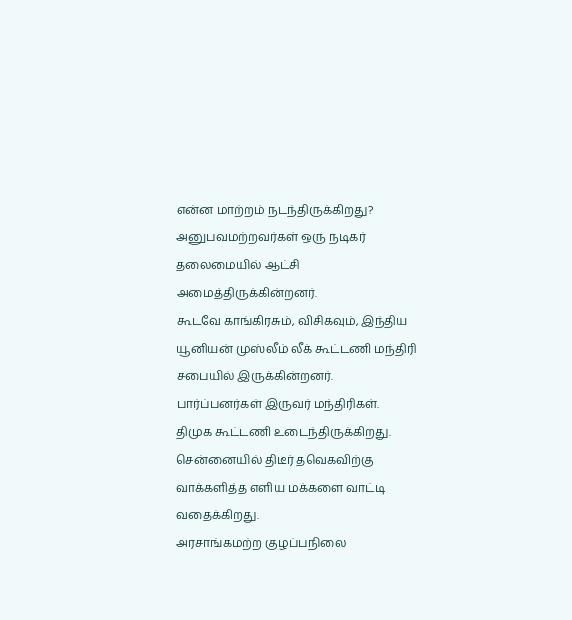என்ன மாற்றம் நடந்திருக்கிறது?
அனுபவமற்றவர்கள் ஒரு நடிகர் தலைமையில் ஆட்சி அமைத்திருக்கின்றனர்.
கூடவே காங்கிரசும், விசிகவும், இந்திய யூனியன் முஸ்லீம் லீக் கூட்டணி மந்திரி சபையில் இருக்கின்றனர்.
பார்ப்பனர்கள் இருவர் மந்திரிகள்.
திமுக கூட்டணி உடைந்திருக்கிறது.
சென்னையில் திடீர் தவெகவிற்கு வாக்களித்த எளிய மக்களை வாட்டி வதைக்கிறது.
அரசாங்கமற்ற குழப்பநிலை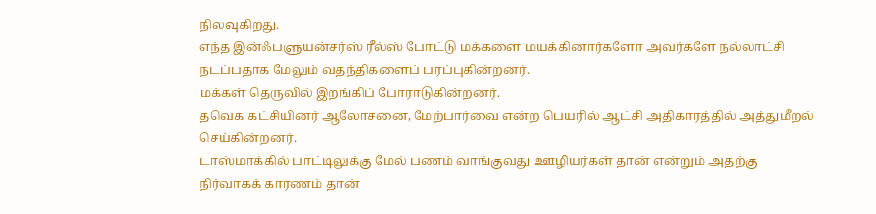நிலவுகிறது.
எந்த இன்ஃபளுயன்சர்ஸ் ரீல்ஸ் போட்டு மக்களை மயக்கினார்களோ அவர்களே நல்லாட்சி நடப்பதாக மேலும் வதந்திகளைப் பரப்புகின்றனர்.
மக்கள் தெருவில் இறங்கிப் போராடுகின்றனர்.
தவெக கட்சியினர் ஆலோசனை, மேற்பார்வை என்ற பெயரில் ஆட்சி அதிகாரத்தில் அத்துமீறல் செய்கின்றனர்.
டாஸ்மாக்கில் பாட்டிலுக்கு மேல் பணம் வாங்குவது ஊழியர்கள் தான் என்றும் அதற்கு நிர்வாகக் காரணம் தான்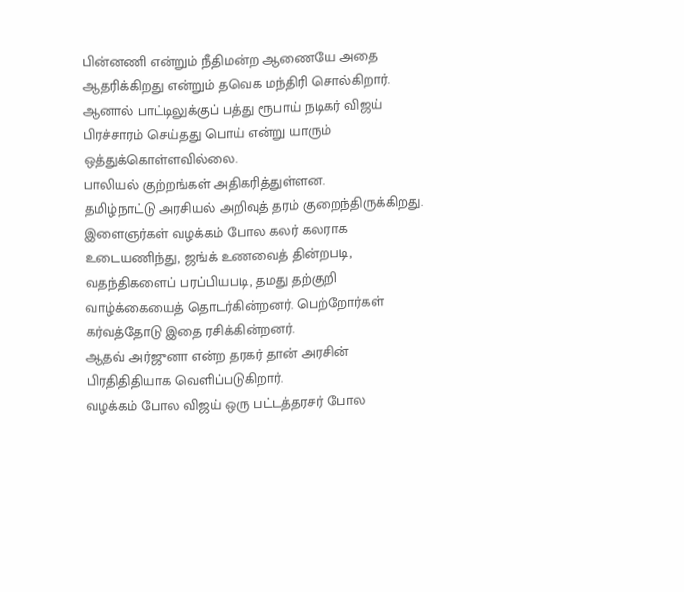பின்னணி என்றும் நீதிமன்ற ஆணையே அதை ஆதரிக்கிறது என்றும் தவெக மந்திரி சொல்கிறார். ஆனால் பாட்டிலுக்குப் பத்து ரூபாய் நடிகர் விஜய் பிரச்சாரம் செய்தது பொய் என்று யாரும் ஒத்துக்கொள்ளவில்லை.
பாலியல் குற்றங்கள் அதிகரித்துள்ளன.
தமிழ்நாட்டு அரசியல் அறிவுத் தரம் குறைந்திருக்கிறது.
இளைஞர்கள் வழக்கம் போல கலர் கலராக உடையணிந்து, ஜங்க் உணவைத் தின்றபடி, வதந்திகளைப் பரப்பியபடி, தமது தற்குறி வாழ்க்கையைத் தொடர்கின்றனர். பெற்றோர்கள் கர்வத்தோடு இதை ரசிக்கின்றனர்.
ஆதவ் அர்ஜுனா என்ற தரகர் தான் அரசின் பிரதிதிதியாக வெளிப்படுகிறார்.
வழக்கம் போல விஜய் ஒரு பட்டத்தரசர் போல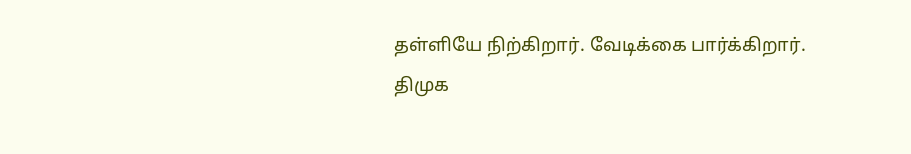தள்ளியே நிற்கிறார். வேடிக்கை பார்க்கிறார்.
திமுக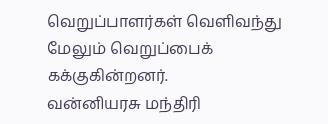வெறுப்பாளர்கள் வெளிவந்து மேலும் வெறுப்பைக் கக்குகின்றனர்.
வன்னியரசு மந்திரி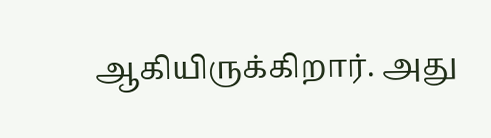ஆகியிருக்கிறார். அது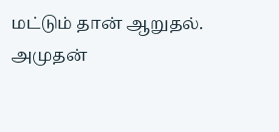மட்டும் தான் ஆறுதல்.
அமுதன்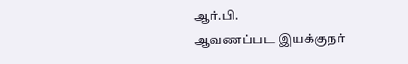ஆர்.பி.
ஆவணப்பட இயக்குநர்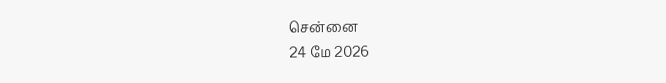சென்னை
24 மே 2026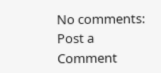No comments:
Post a Comment